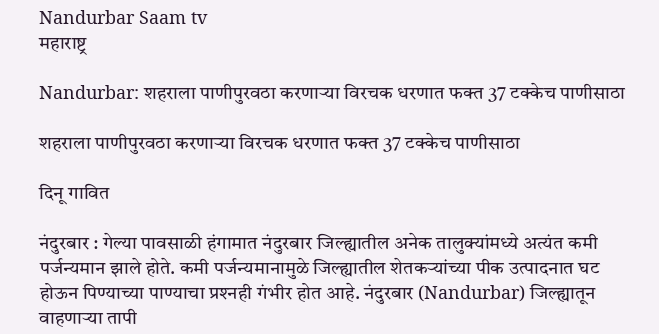Nandurbar Saam tv
महाराष्ट्र

Nandurbar: शहराला पाणीपुरवठा करणाऱ्या विरचक धरणात फक्त 37 टक्केच पाणीसाठा

शहराला पाणीपुरवठा करणाऱ्या विरचक धरणात फक्त 37 टक्केच पाणीसाठा

दिनू गावित

नंदुरबार : गेल्या पावसाळी हंगामात नंदुरबार जिल्ह्यातील अनेक तालुक्यांमध्ये अत्यंत कमी पर्जन्यमान झाले होते. कमी पर्जन्यमानामुळे जिल्ह्यातील शेतकऱ्यांच्या पीक उत्पादनात घट होऊन पिण्याच्या पाण्याचा प्रश्‍नही गंभीर होत आहे. नंदुरबार (Nandurbar) जिल्ह्यातून वाहणाऱ्या तापी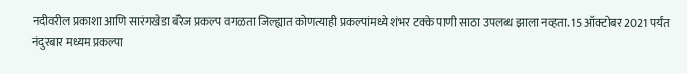नदीवरील प्रकाशा आणि सारंगखेडा बॅरेज प्रकल्प वगळता जिल्ह्यात कोणत्याही प्रकल्पांमध्ये शंभर टक्के पाणी साठा उपलब्ध झाला नव्हता. 15 ऑक्टोबर 2021 पर्यंत नंदुरबार मध्यम प्रकल्पा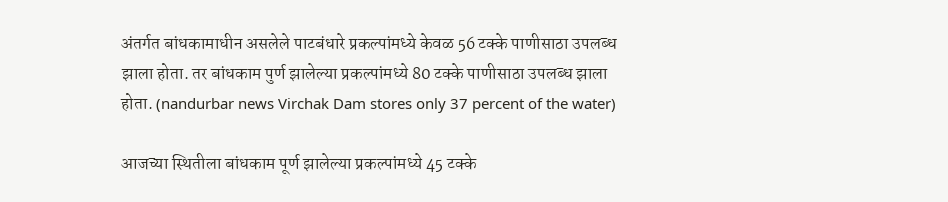अंतर्गत बांधकामाधीन असलेले पाटबंधारे प्रकल्पांमध्ये केवळ 56 टक्के पाणीसाठा उपलब्ध झाला होता. तर बांधकाम पुर्ण झालेल्या प्रकल्पांमध्ये 80 टक्के पाणीसाठा उपलब्ध झाला होता. (nandurbar news Virchak Dam stores only 37 percent of the water)

आजच्या स्थितीला बांधकाम पूर्ण झालेल्या प्रकल्पांमध्ये 45 टक्के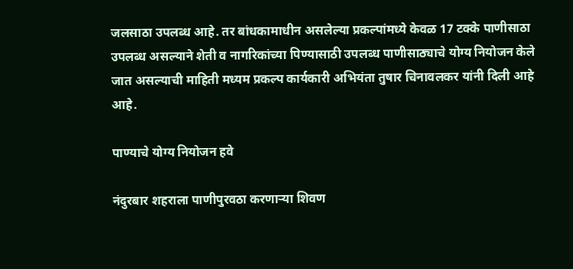जलसाठा उपलब्ध आहे. तर बांधकामाधीन असलेल्या प्रकल्पांमध्ये केवळ 17 टक्के पाणीसाठा उपलब्ध असल्याने शेती व नागरिकांच्या पिण्यासाठी उपलब्ध पाणीसाठ्याचे योग्य नियोजन केले जात असल्याची माहिती मध्यम प्रकल्प कार्यकारी अभियंता तुषार चिनावलकर यांनी दिली आहे आहे.

पाण्याचे योग्य नियोजन हवे

नंदुरबार शहराला पाणीपुरवठा करणाऱ्या शिवण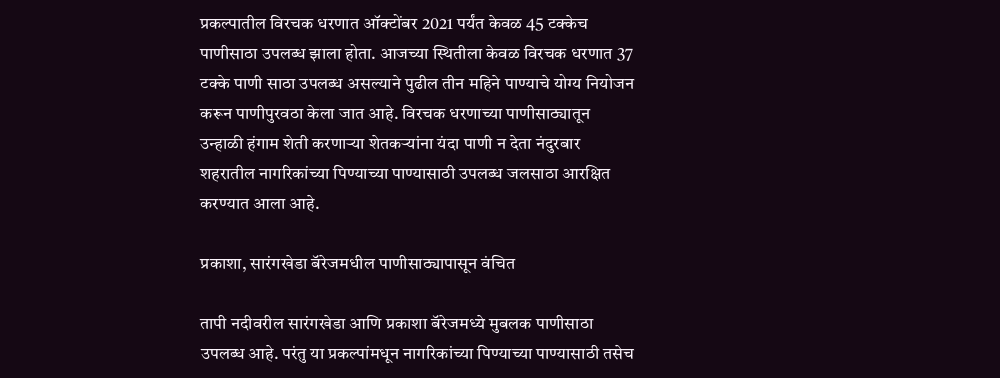प्रकल्पातील विरचक धरणात ऑक्टोंबर 2021 पर्यंत केवळ 45 टक्केच पाणीसाठा उपलब्ध झाला होता. आजच्या स्थितीला केवळ विरचक धरणात 37 टक्के पाणी साठा उपलब्ध असल्याने पुढील तीन महिने पाण्याचे योग्य नियोजन करून पाणीपुरवठा केला जात आहे. विरचक धरणाच्या पाणीसाठ्यातून उन्हाळी हंगाम शेती करणाऱ्या शेतकऱ्यांना यंदा पाणी न देता नंदुरबार शहरातील नागरिकांच्या पिण्याच्या पाण्यासाठी उपलब्ध जलसाठा आरक्षित करण्यात आला आहे.

प्रकाशा, सारंगखेडा बॅरेजमधील पाणीसाठ्यापासून वंचित

तापी नदीवरील सारंगखेडा आणि प्रकाशा बॅरेजमध्ये मुबलक पाणीसाठा उपलब्ध आहे. परंतु या प्रकल्पांमधून नागरिकांच्या पिण्याच्या पाण्यासाठी तसेच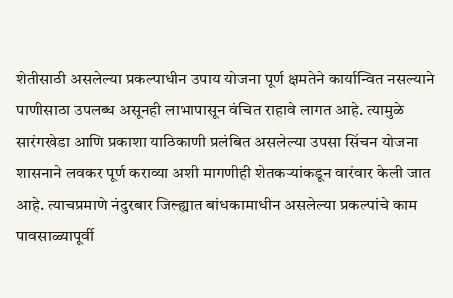शेतीसाठी असलेल्या प्रकल्पाधीन उपाय योजना पूर्ण क्षमतेने कार्यान्वित नसल्याने पाणीसाठा उपलब्ध असूनही लाभापासून वंचित राहावे लागत आहे. त्यामुळे सारंगखेडा आणि प्रकाशा याठिकाणी प्रलंबित असलेल्या उपसा सिंचन योजना शासनाने लवकर पूर्ण कराव्या अशी मागणीही शेतकऱ्यांकडून वारंवार केली जात आहे. त्याचप्रमाणे नंदुरबार जिल्ह्यात बांधकामाधीन असलेल्या प्रकल्पांचे काम पावसाळ्यापूर्वी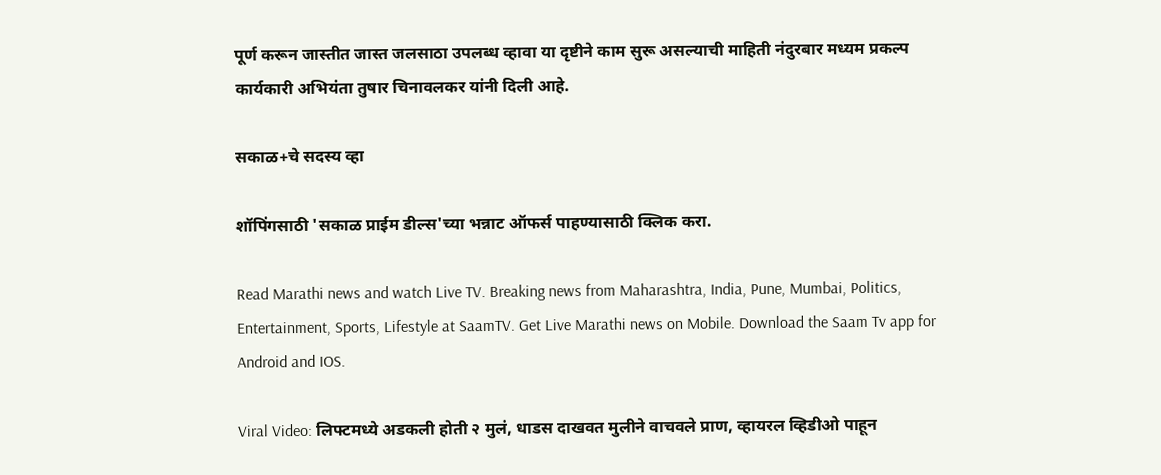पूर्ण करून जास्तीत जास्त जलसाठा उपलब्ध व्हावा या दृष्टीने काम सुरू असल्याची माहिती नंदुरबार मध्यम प्रकल्प कार्यकारी अभियंता तुषार चिनावलकर यांनी दिली आहे.

सकाळ+चे सदस्य व्हा

शॉपिंगसाठी 'सकाळ प्राईम डील्स'च्या भन्नाट ऑफर्स पाहण्यासाठी क्लिक करा.

Read Marathi news and watch Live TV. Breaking news from Maharashtra, India, Pune, Mumbai, Politics, Entertainment, Sports, Lifestyle at SaamTV. Get Live Marathi news on Mobile. Download the Saam Tv app for Android and IOS.

Viral Video: लिफ्टमध्ये अडकली होती २ मुलं, धाडस दाखवत मुलीने वाचवले प्राण, व्हायरल व्हिडीओ पाहून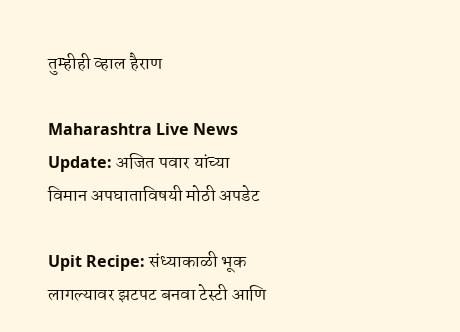तुम्हीही व्हाल हैराण

Maharashtra Live News Update: अजित पवार यांच्या विमान अपघाताविषयी मोठी अपडेट

Upit Recipe: संध्याकाळी भूक लागल्यावर झटपट बनवा टेस्टी आणि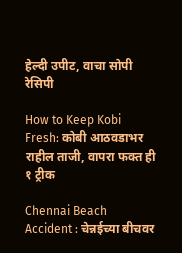हेल्दी उपीट, वाचा सोपी रेसिपी

How to Keep Kobi Fresh: कोबी आठवडाभर राहील ताजी, वापरा फक्त ही १ ट्रीक

Chennai Beach Accident : चेन्नईच्या बीचवर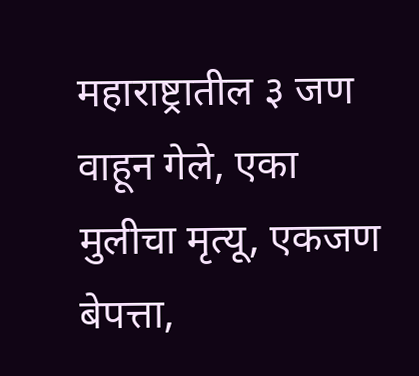महाराष्ट्रातील ३ जण वाहून गेले, एका मुलीचा मृत्यू, एकजण बेपत्ता,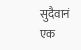सुदैवानं एक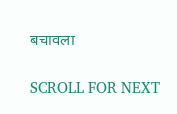बचावला

SCROLL FOR NEXT